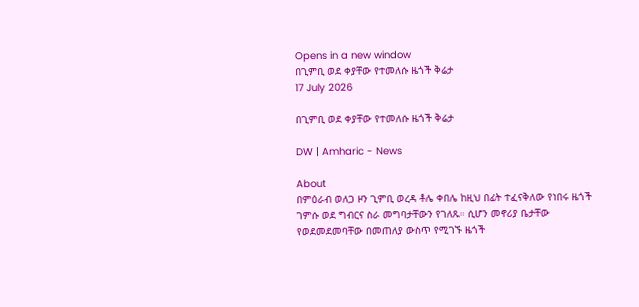Opens in a new window
በጊምቢ ወደ ቀያቸው የተመለሱ ዜጎች ቅሬታ
17 July 2026

በጊምቢ ወደ ቀያቸው የተመለሱ ዜጎች ቅሬታ

DW | Amharic - News

About
በምዕራብ ወለጋ ዞን ጊምቢ ወረዳ ቶሌ ቀበሌ ከዚህ በፊት ተፈናቅለው የነበሩ ዜጎች ገምሱ ወደ ግብርና ስራ መግባታቸውን የገለጹ። ሲሆን መኖሪያ ቤታቸው የወደመደመባቸው በመጠለያ ውስጥ የሚገኙ ዜጎች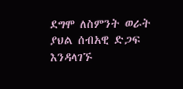ደግሞ ለስምንት ወራት ያህል ሰብአዊ ድጋፍ እንዳላገኙ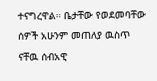ተናግረዋል። ቤታቸው የወደመባቸው ሰዎች አሁንም መጠለያ ዉስጥ ናቸዉ ሰብአዊ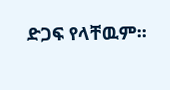ድጋፍ የላቸዉም፡፡